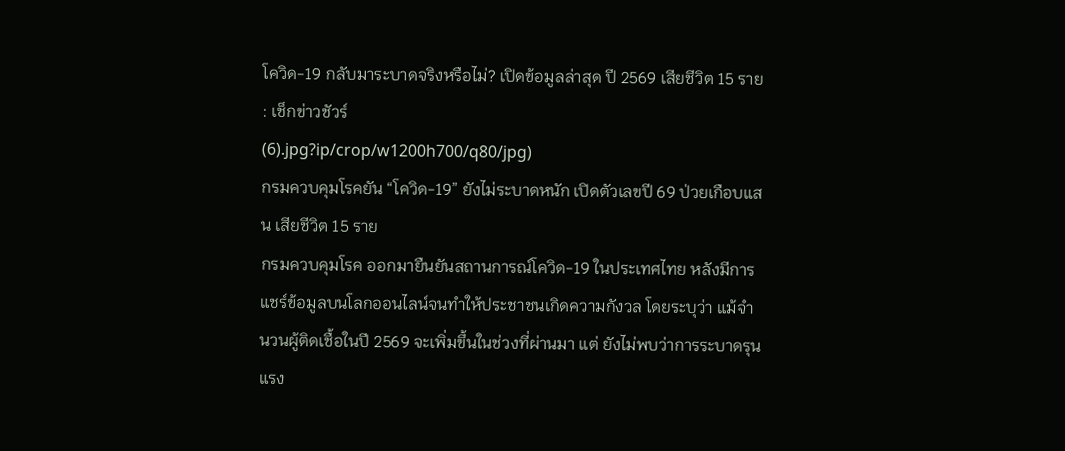โควิด-19 กลับมาระบาดจริงหรือไม่? เปิดข้อมูลล่าสุด ปี 2569 เสียชีวิต 15 ราย : เช็กข่าวชัวร์
(6).jpg?ip/crop/w1200h700/q80/jpg)
กรมควบคุมโรคยัน “โควิด-19” ยังไม่ระบาดหนัก เปิดตัวเลขปี 69 ป่วยเกือบแสน เสียชีวิต 15 ราย
กรมควบคุมโรค ออกมายืนยันสถานการณ์โควิด-19 ในประเทศไทย หลังมีการแชร์ข้อมูลบนโลกออนไลน์จนทำให้ประชาชนเกิดความกังวล โดยระบุว่า แม้จำนวนผู้ติดเชื้อในปี 2569 จะเพิ่มขึ้นในช่วงที่ผ่านมา แต่ ยังไม่พบว่าการระบาดรุนแรง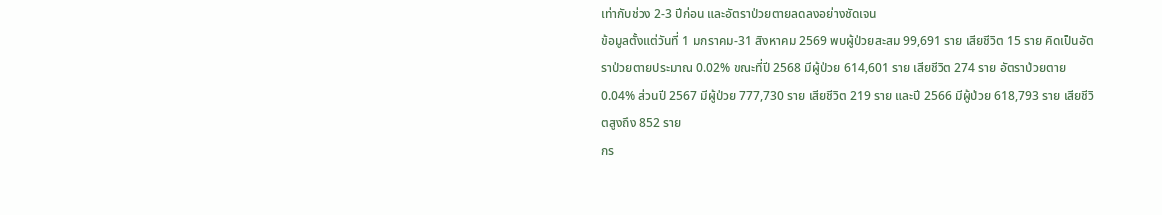เท่ากับช่วง 2-3 ปีก่อน และอัตราป่วยตายลดลงอย่างชัดเจน
ข้อมูลตั้งแต่วันที่ 1 มกราคม-31 สิงหาคม 2569 พบผู้ป่วยสะสม 99,691 ราย เสียชีวิต 15 ราย คิดเป็นอัตราป่วยตายประมาณ 0.02% ขณะที่ปี 2568 มีผู้ป่วย 614,601 ราย เสียชีวิต 274 ราย อัตราป่วยตาย 0.04% ส่วนปี 2567 มีผู้ป่วย 777,730 ราย เสียชีวิต 219 ราย และปี 2566 มีผู้ป่วย 618,793 ราย เสียชีวิตสูงถึง 852 ราย
กร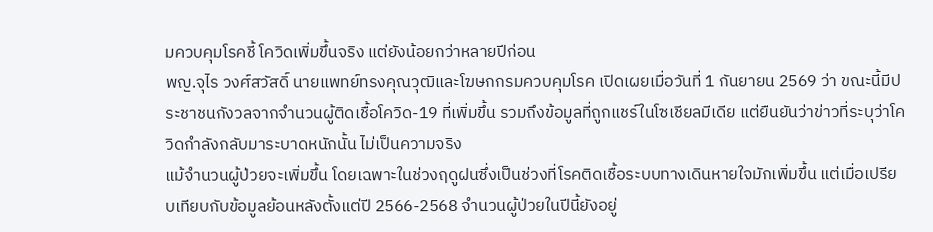มควบคุมโรคชี้ โควิดเพิ่มขึ้นจริง แต่ยังน้อยกว่าหลายปีก่อน
พญ.จุไร วงศ์สวัสดิ์ นายแพทย์ทรงคุณวุฒิและโฆษกกรมควบคุมโรค เปิดเผยเมื่อวันที่ 1 กันยายน 2569 ว่า ขณะนี้มีประชาชนกังวลจากจำนวนผู้ติดเชื้อโควิด-19 ที่เพิ่มขึ้น รวมถึงข้อมูลที่ถูกแชร์ในโซเชียลมีเดีย แต่ยืนยันว่าข่าวที่ระบุว่าโควิดกำลังกลับมาระบาดหนักนั้น ไม่เป็นความจริง
แม้จำนวนผู้ป่วยจะเพิ่มขึ้น โดยเฉพาะในช่วงฤดูฝนซึ่งเป็นช่วงที่โรคติดเชื้อระบบทางเดินหายใจมักเพิ่มขึ้น แต่เมื่อเปรียบเทียบกับข้อมูลย้อนหลังตั้งแต่ปี 2566-2568 จำนวนผู้ป่วยในปีนี้ยังอยู่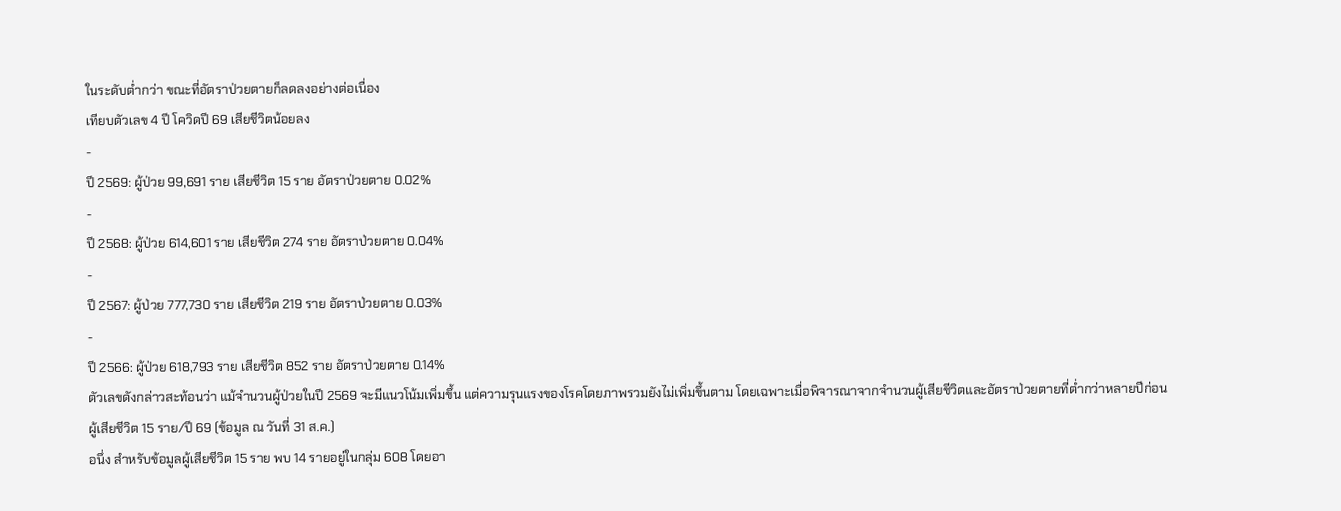ในระดับต่ำกว่า ขณะที่อัตราป่วยตายก็ลดลงอย่างต่อเนื่อง
เทียบตัวเลข 4 ปี โควิดปี 69 เสียชีวิตน้อยลง
-
ปี 2569: ผู้ป่วย 99,691 ราย เสียชีวิต 15 ราย อัตราป่วยตาย 0.02%
-
ปี 2568: ผู้ป่วย 614,601 ราย เสียชีวิต 274 ราย อัตราป่วยตาย 0.04%
-
ปี 2567: ผู้ป่วย 777,730 ราย เสียชีวิต 219 ราย อัตราป่วยตาย 0.03%
-
ปี 2566: ผู้ป่วย 618,793 ราย เสียชีวิต 852 ราย อัตราป่วยตาย 0.14%
ตัวเลขดังกล่าวสะท้อนว่า แม้จำนวนผู้ป่วยในปี 2569 จะมีแนวโน้มเพิ่มขึ้น แต่ความรุนแรงของโรคโดยภาพรวมยังไม่เพิ่มขึ้นตาม โดยเฉพาะเมื่อพิจารณาจากจำนวนผู้เสียชีวิตและอัตราป่วยตายที่ต่ำกว่าหลายปีก่อน
ผู้เสียชีวิต 15 ราย/ปี 69 (ข้อมูล ณ วันที่ 31 ส.ค.)
อนึ่ง สำหรับข้อมูลผู้เสียชีวิต 15 ราย พบ 14 รายอยู่ในกลุ่ม 608 โดยอา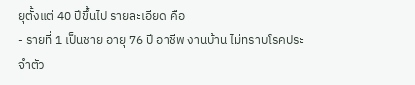ยุตั้งแต่ 40 ปีขึ้นไป รายละเอียด คือ
- รายที่ 1 เป็นชาย อายุ 76 ปี อาชีพ งานบ้าน ไม่ทราบโรคประจำตัว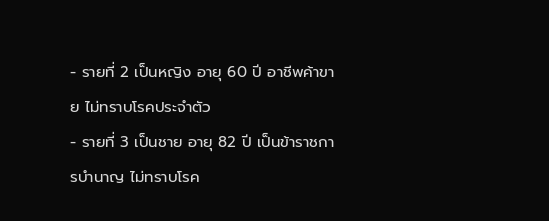- รายที่ 2 เป็นหญิง อายุ 60 ปี อาชีพค้าขาย ไม่ทราบโรคประจำตัว
- รายที่ 3 เป็นชาย อายุ 82 ปี เป็นข้าราชการบำนาญ ไม่ทราบโรค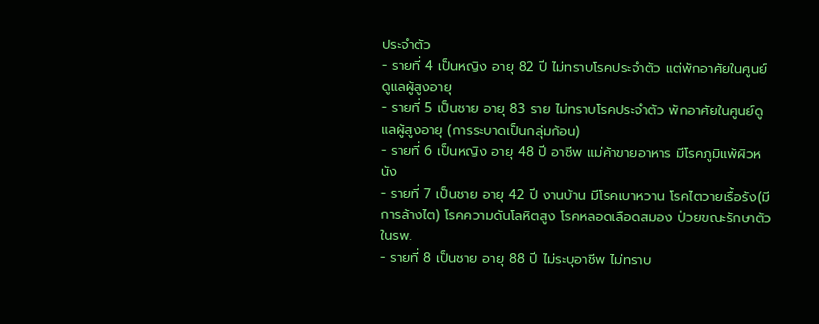ประจำตัว
- รายที่ 4 เป็นหญิง อายุ 82 ปี ไม่ทราบโรคประจำตัว แต่พักอาศัยในศูนย์ดูแลผู้สูงอายุ
- รายที่ 5 เป็นชาย อายุ 83 ราย ไม่ทราบโรคประจำตัว พักอาศัยในศูนย์ดูแลผู้สูงอายุ (การระบาดเป็นกลุ่มก้อน)
- รายที่ 6 เป็นหญิง อายุ 48 ปี อาชีพ แม่ค้าขายอาหาร มีโรคภูมิแพ้ผิวหนัง
- รายที่ 7 เป็นชาย อายุ 42 ปี งานบ้าน มีโรคเบาหวาน โรคไตวายเรื้อรัง(มีการล้างไต) โรคความดันโลหิตสูง โรคหลอดเลือดสมอง ป่วยขณะรักษาตัวในรพ.
- รายที่ 8 เป็นชาย อายุ 88 ปี ไม่ระบุอาชีพ ไม่ทราบ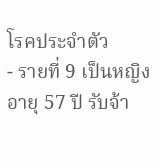โรคประจำตัว
- รายที่ 9 เป็นหญิง อายุ 57 ปี รับจ้า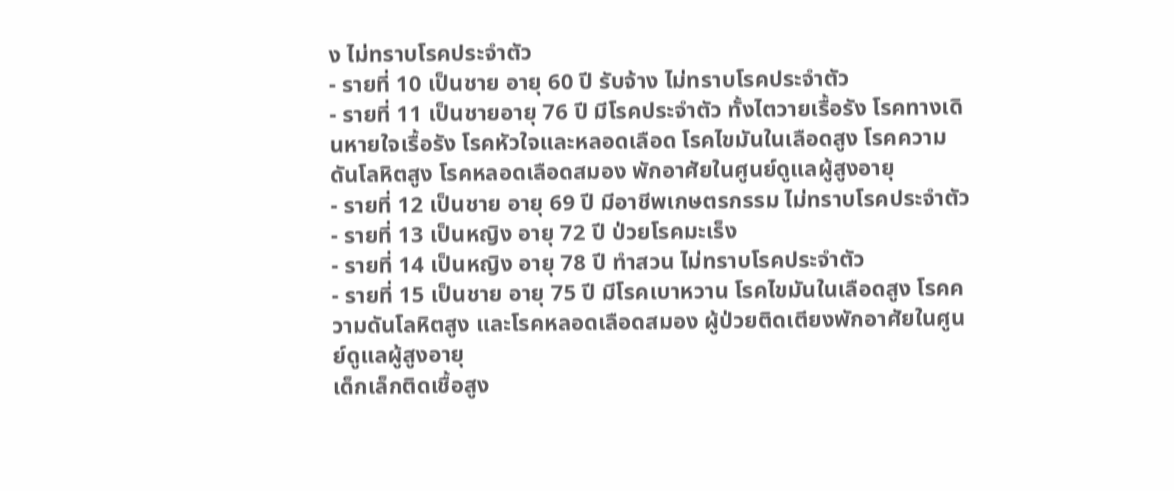ง ไม่ทราบโรคประจำตัว
- รายที่ 10 เป็นชาย อายุ 60 ปี รับจ้าง ไม่ทราบโรคประจำตัว
- รายที่ 11 เป็นชายอายุ 76 ปี มีโรคประจำตัว ทั้งไตวายเรื้อรัง โรคทางเดินหายใจเรื้อรัง โรคหัวใจและหลอดเลือด โรคไขมันในเลือดสูง โรคความดันโลหิตสูง โรคหลอดเลือดสมอง พักอาศัยในศูนย์ดูแลผู้สูงอายุ
- รายที่ 12 เป็นชาย อายุ 69 ปี มีอาชีพเกษตรกรรม ไม่ทราบโรคประจำตัว
- รายที่ 13 เป็นหญิง อายุ 72 ปี ป่วยโรคมะเร็ง
- รายที่ 14 เป็นหญิง อายุ 78 ปี ทำสวน ไม่ทราบโรคประจำตัว
- รายที่ 15 เป็นชาย อายุ 75 ปี มีโรคเบาหวาน โรคไขมันในเลือดสูง โรคความดันโลหิตสูง และโรคหลอดเลือดสมอง ผู้ป่วยติดเตียงพักอาศัยในศูนย์ดูแลผู้สูงอายุ
เด็กเล็กติดเชื้อสูง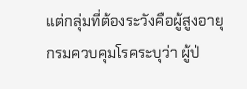แต่กลุ่มที่ต้องระวังคือผู้สูงอายุ
กรมควบคุมโรคระบุว่า ผู้ป่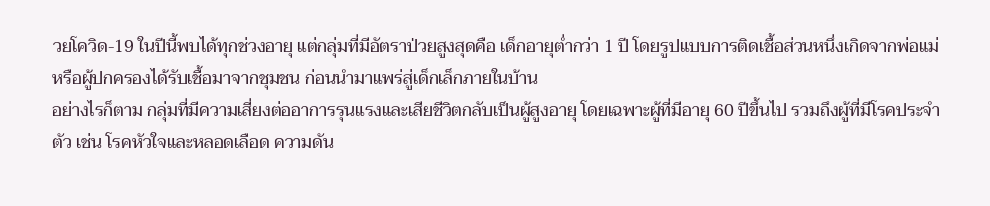วยโควิด-19 ในปีนี้พบได้ทุกช่วงอายุ แต่กลุ่มที่มีอัตราป่วยสูงสุดคือ เด็กอายุต่ำกว่า 1 ปี โดยรูปแบบการติดเชื้อส่วนหนึ่งเกิดจากพ่อแม่หรือผู้ปกครองได้รับเชื้อมาจากชุมชน ก่อนนำมาแพร่สู่เด็กเล็กภายในบ้าน
อย่างไรก็ตาม กลุ่มที่มีความเสี่ยงต่ออาการรุนแรงและเสียชีวิตกลับเป็นผู้สูงอายุ โดยเฉพาะผู้ที่มีอายุ 60 ปีขึ้นไป รวมถึงผู้ที่มีโรคประจำตัว เช่น โรคหัวใจและหลอดเลือด ความดัน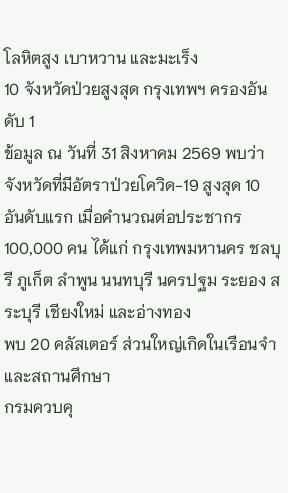โลหิตสูง เบาหวาน และมะเร็ง
10 จังหวัดป่วยสูงสุด กรุงเทพฯ ครองอันดับ 1
ข้อมูล ณ วันที่ 31 สิงหาคม 2569 พบว่า จังหวัดที่มีอัตราป่วยโควิด-19 สูงสุด 10 อันดับแรก เมื่อคำนวณต่อประชากร 100,000 คน ได้แก่ กรุงเทพมหานคร ชลบุรี ภูเก็ต ลำพูน นนทบุรี นครปฐม ระยอง สระบุรี เชียงใหม่ และอ่างทอง
พบ 20 คลัสเตอร์ ส่วนใหญ่เกิดในเรือนจำและสถานศึกษา
กรมควบคุ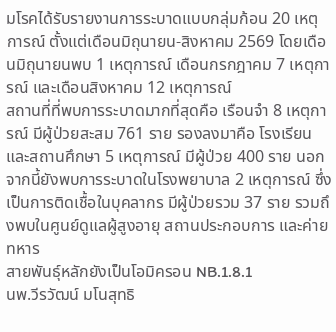มโรคได้รับรายงานการระบาดแบบกลุ่มก้อน 20 เหตุการณ์ ตั้งแต่เดือนมิถุนายน-สิงหาคม 2569 โดยเดือนมิถุนายนพบ 1 เหตุการณ์ เดือนกรกฎาคม 7 เหตุการณ์ และเดือนสิงหาคม 12 เหตุการณ์
สถานที่ที่พบการระบาดมากที่สุดคือ เรือนจำ 8 เหตุการณ์ มีผู้ป่วยสะสม 761 ราย รองลงมาคือ โรงเรียนและสถานศึกษา 5 เหตุการณ์ มีผู้ป่วย 400 ราย นอกจากนี้ยังพบการระบาดในโรงพยาบาล 2 เหตุการณ์ ซึ่งเป็นการติดเชื้อในบุคลากร มีผู้ป่วยรวม 37 ราย รวมถึงพบในศูนย์ดูแลผู้สูงอายุ สถานประกอบการ และค่ายทหาร
สายพันธุ์หลักยังเป็นโอมิครอน NB.1.8.1
นพ.วีรวัฒน์ มโนสุทธิ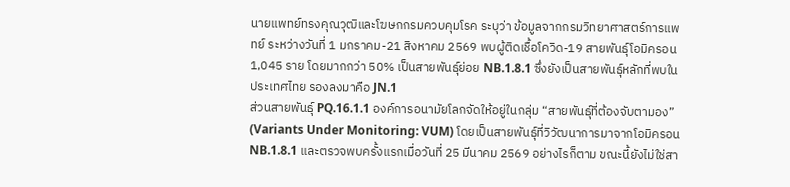นายแพทย์ทรงคุณวุฒิและโฆษกกรมควบคุมโรค ระบุว่า ข้อมูลจากกรมวิทยาศาสตร์การแพทย์ ระหว่างวันที่ 1 มกราคม-21 สิงหาคม 2569 พบผู้ติดเชื้อโควิด-19 สายพันธุ์โอมิครอน 1,045 ราย โดยมากกว่า 50% เป็นสายพันธุ์ย่อย NB.1.8.1 ซึ่งยังเป็นสายพันธุ์หลักที่พบในประเทศไทย รองลงมาคือ JN.1
ส่วนสายพันธุ์ PQ.16.1.1 องค์การอนามัยโลกจัดให้อยู่ในกลุ่ม “สายพันธุ์ที่ต้องจับตามอง” (Variants Under Monitoring: VUM) โดยเป็นสายพันธุ์ที่วิวัฒนาการมาจากโอมิครอน NB.1.8.1 และตรวจพบครั้งแรกเมื่อวันที่ 25 มีนาคม 2569 อย่างไรก็ตาม ขณะนี้ยังไม่ใช่สา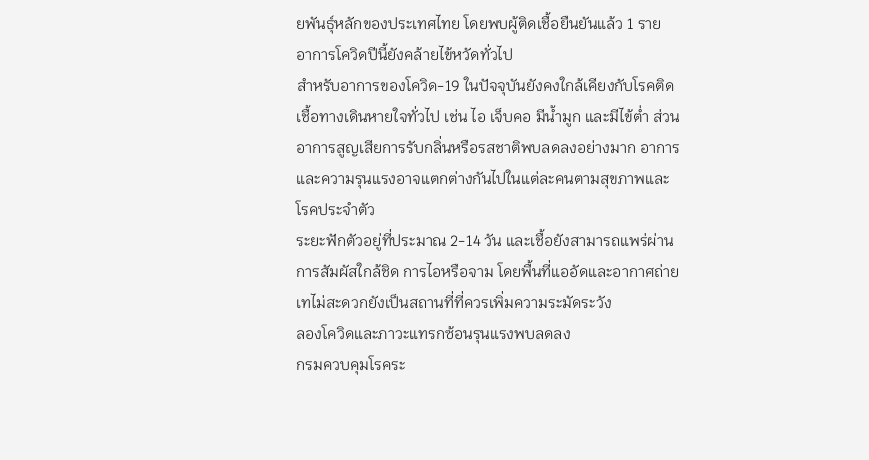ยพันธุ์หลักของประเทศไทย โดยพบผู้ติดเชื้อยืนยันแล้ว 1 ราย
อาการโควิดปีนี้ยังคล้ายไข้หวัดทั่วไป
สำหรับอาการของโควิด-19 ในปัจจุบันยังคงใกล้เคียงกับโรคติดเชื้อทางเดินหายใจทั่วไป เช่น ไอ เจ็บคอ มีน้ำมูก และมีไข้ต่ำ ส่วนอาการสูญเสียการรับกลิ่นหรือรสชาติพบลดลงอย่างมาก อาการและความรุนแรงอาจแตกต่างกันไปในแต่ละคนตามสุขภาพและโรคประจำตัว
ระยะฟักตัวอยู่ที่ประมาณ 2-14 วัน และเชื้อยังสามารถแพร่ผ่านการสัมผัสใกล้ชิด การไอหรือจาม โดยพื้นที่แออัดและอากาศถ่ายเทไม่สะดวกยังเป็นสถานที่ที่ควรเพิ่มความระมัดระวัง
ลองโควิดและภาวะแทรกซ้อนรุนแรงพบลดลง
กรมควบคุมโรคระ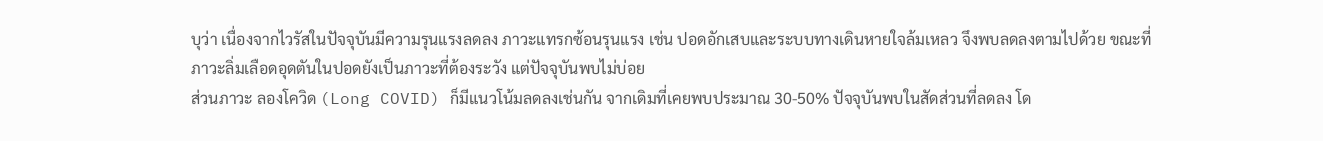บุว่า เนื่องจากไวรัสในปัจจุบันมีความรุนแรงลดลง ภาวะแทรกซ้อนรุนแรง เช่น ปอดอักเสบและระบบทางเดินหายใจล้มเหลว จึงพบลดลงตามไปด้วย ขณะที่ภาวะลิ่มเลือดอุดตันในปอดยังเป็นภาวะที่ต้องระวัง แต่ปัจจุบันพบไม่บ่อย
ส่วนภาวะ ลองโควิด (Long COVID) ก็มีแนวโน้มลดลงเช่นกัน จากเดิมที่เคยพบประมาณ 30-50% ปัจจุบันพบในสัดส่วนที่ลดลง โด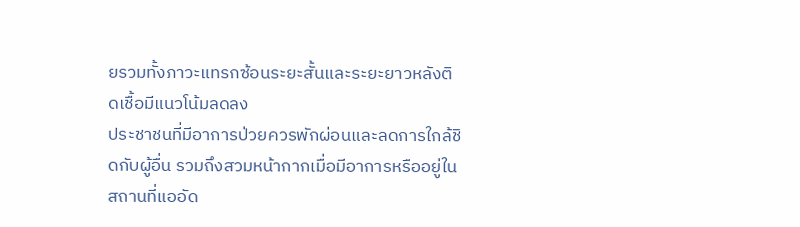ยรวมทั้งภาวะแทรกซ้อนระยะสั้นและระยะยาวหลังติดเชื้อมีแนวโน้มลดลง
ประชาชนที่มีอาการป่วยควรพักผ่อนและลดการใกล้ชิดกับผู้อื่น รวมถึงสวมหน้ากากเมื่อมีอาการหรืออยู่ในสถานที่แออัด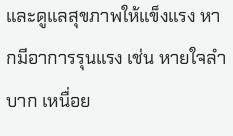และดูแลสุขภาพให้แข็งแรง หากมีอาการรุนแรง เช่น หายใจลำบาก เหนื่อย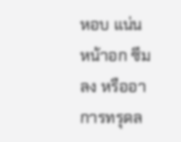หอบ แน่นหน้าอก ซึมลง หรืออาการทรุดล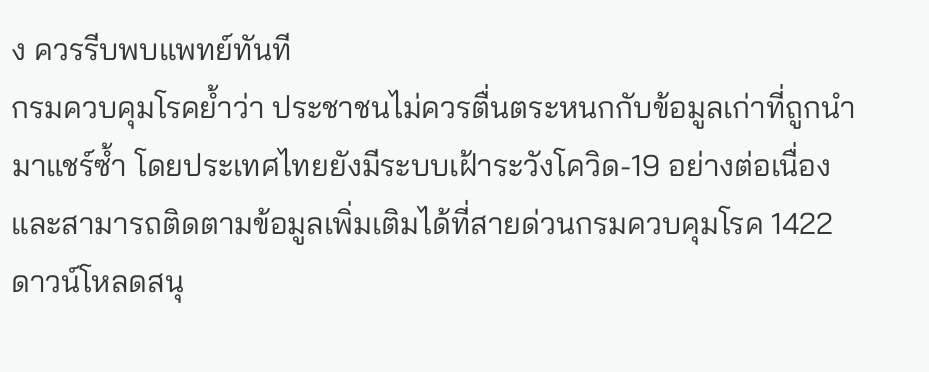ง ควรรีบพบแพทย์ทันที
กรมควบคุมโรคย้ำว่า ประชาชนไม่ควรตื่นตระหนกกับข้อมูลเก่าที่ถูกนำมาแชร์ซ้ำ โดยประเทศไทยยังมีระบบเฝ้าระวังโควิด-19 อย่างต่อเนื่อง และสามารถติดตามข้อมูลเพิ่มเติมได้ที่สายด่วนกรมควบคุมโรค 1422
ดาวน์โหลดสนุ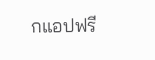กแอปฟรี